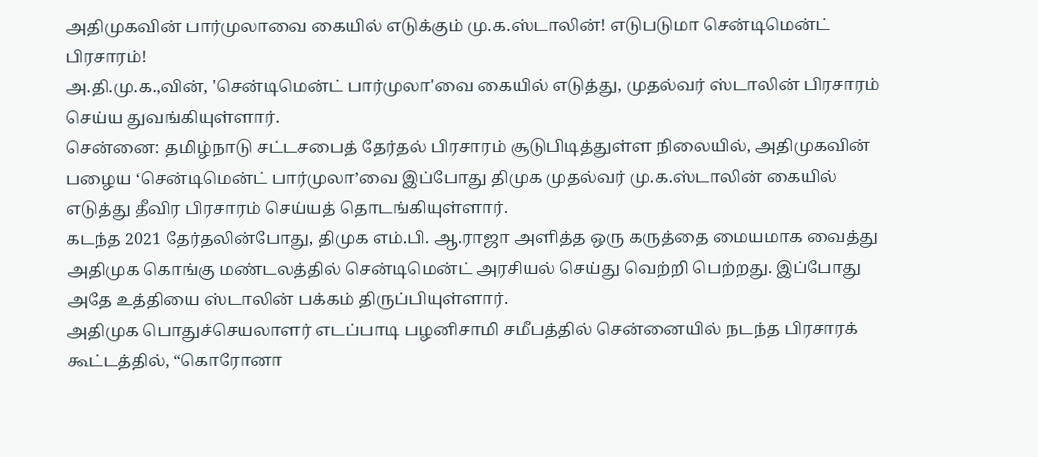அதிமுகவின் பார்முலாவை கையில் எடுக்கும் மு.க.ஸ்டாலின்! எடுபடுமா சென்டிமென்ட் பிரசாரம்!
அ.தி.மு.க.,வின், 'சென்டிமென்ட் பார்முலா'வை கையில் எடுத்து, முதல்வர் ஸ்டாலின் பிரசாரம் செய்ய துவங்கியுள்ளார்.
சென்னை: தமிழ்நாடு சட்டசபைத் தேர்தல் பிரசாரம் சூடுபிடித்துள்ள நிலையில், அதிமுகவின் பழைய ‘சென்டிமென்ட் பார்முலா’வை இப்போது திமுக முதல்வர் மு.க.ஸ்டாலின் கையில் எடுத்து தீவிர பிரசாரம் செய்யத் தொடங்கியுள்ளார்.
கடந்த 2021 தேர்தலின்போது, திமுக எம்.பி. ஆ.ராஜா அளித்த ஒரு கருத்தை மையமாக வைத்து அதிமுக கொங்கு மண்டலத்தில் சென்டிமென்ட் அரசியல் செய்து வெற்றி பெற்றது. இப்போது அதே உத்தியை ஸ்டாலின் பக்கம் திருப்பியுள்ளார்.
அதிமுக பொதுச்செயலாளர் எடப்பாடி பழனிசாமி சமீபத்தில் சென்னையில் நடந்த பிரசாரக் கூட்டத்தில், “கொரோனா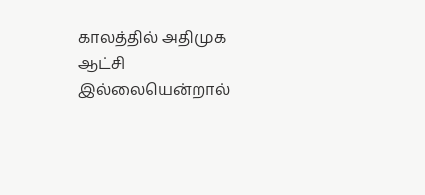காலத்தில் அதிமுக ஆட்சி இல்லையென்றால்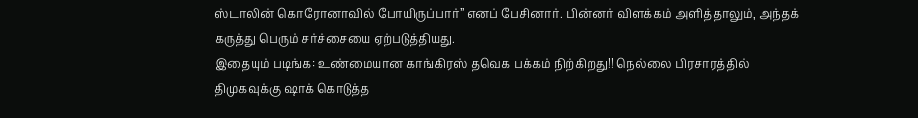ஸ்டாலின் கொரோனாவில் போயிருப்பார்” எனப் பேசினார். பின்னர் விளக்கம் அளித்தாலும், அந்தக் கருத்து பெரும் சர்ச்சையை ஏற்படுத்தியது.
இதையும் படிங்க: உண்மையான காங்கிரஸ் தவெக பக்கம் நிற்கிறது!! நெல்லை பிரசாரத்தில் திமுகவுக்கு ஷாக் கொடுத்த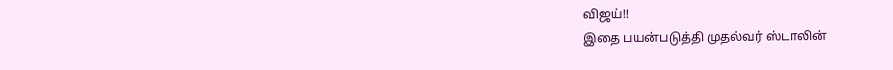விஜய்!!
இதை பயன்படுத்தி முதல்வர் ஸ்டாலின்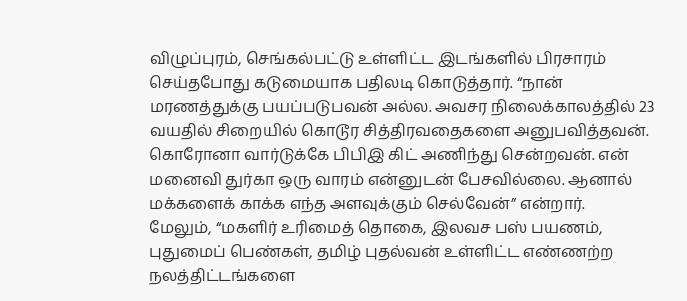விழுப்புரம், செங்கல்பட்டு உள்ளிட்ட இடங்களில் பிரசாரம் செய்தபோது கடுமையாக பதிலடி கொடுத்தார். “நான் மரணத்துக்கு பயப்படுபவன் அல்ல. அவசர நிலைக்காலத்தில் 23 வயதில் சிறையில் கொடூர சித்திரவதைகளை அனுபவித்தவன். கொரோனா வார்டுக்கே பிபிஇ கிட் அணிந்து சென்றவன். என் மனைவி துர்கா ஒரு வாரம் என்னுடன் பேசவில்லை. ஆனால் மக்களைக் காக்க எந்த அளவுக்கும் செல்வேன்” என்றார்.
மேலும், “மகளிர் உரிமைத் தொகை, இலவச பஸ் பயணம், புதுமைப் பெண்கள், தமிழ் புதல்வன் உள்ளிட்ட எண்ணற்ற நலத்திட்டங்களை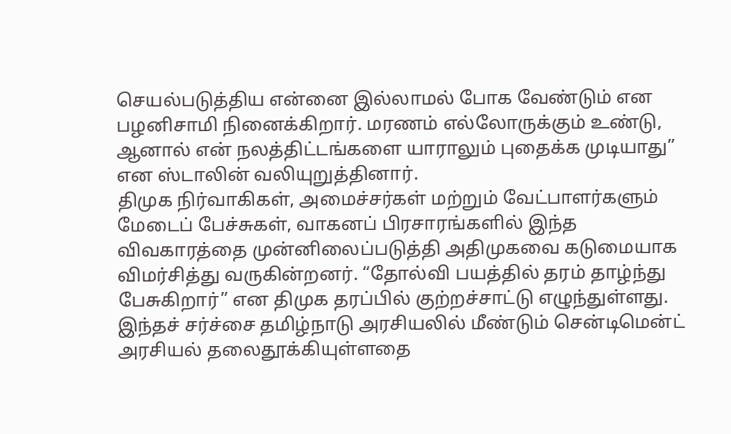செயல்படுத்திய என்னை இல்லாமல் போக வேண்டும் என பழனிசாமி நினைக்கிறார். மரணம் எல்லோருக்கும் உண்டு, ஆனால் என் நலத்திட்டங்களை யாராலும் புதைக்க முடியாது” என ஸ்டாலின் வலியுறுத்தினார்.
திமுக நிர்வாகிகள், அமைச்சர்கள் மற்றும் வேட்பாளர்களும் மேடைப் பேச்சுகள், வாகனப் பிரசாரங்களில் இந்த விவகாரத்தை முன்னிலைப்படுத்தி அதிமுகவை கடுமையாக விமர்சித்து வருகின்றனர். “தோல்வி பயத்தில் தரம் தாழ்ந்து பேசுகிறார்” என திமுக தரப்பில் குற்றச்சாட்டு எழுந்துள்ளது.
இந்தச் சர்ச்சை தமிழ்நாடு அரசியலில் மீண்டும் சென்டிமென்ட் அரசியல் தலைதூக்கியுள்ளதை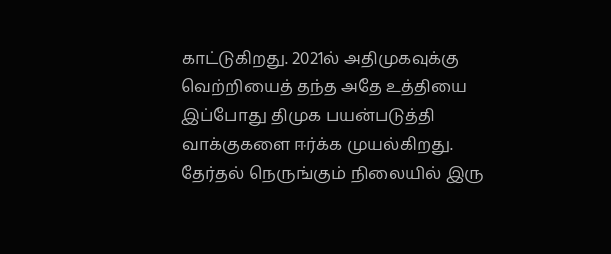காட்டுகிறது. 2021ல் அதிமுகவுக்கு வெற்றியைத் தந்த அதே உத்தியை இப்போது திமுக பயன்படுத்தி வாக்குகளை ஈர்க்க முயல்கிறது. தேர்தல் நெருங்கும் நிலையில் இரு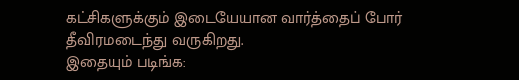கட்சிகளுக்கும் இடையேயான வார்த்தைப் போர் தீவிரமடைந்து வருகிறது.
இதையும் படிங்க: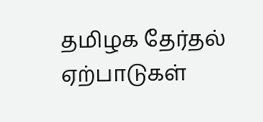தமிழக தேர்தல் ஏற்பாடுகள்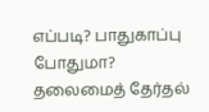எப்படி? பாதுகாப்பு போதுமா? தலைமைத் தேர்தல்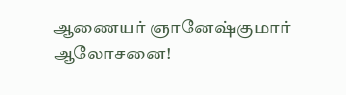ஆணையர் ஞானேஷ்குமார் ஆலோசனை!